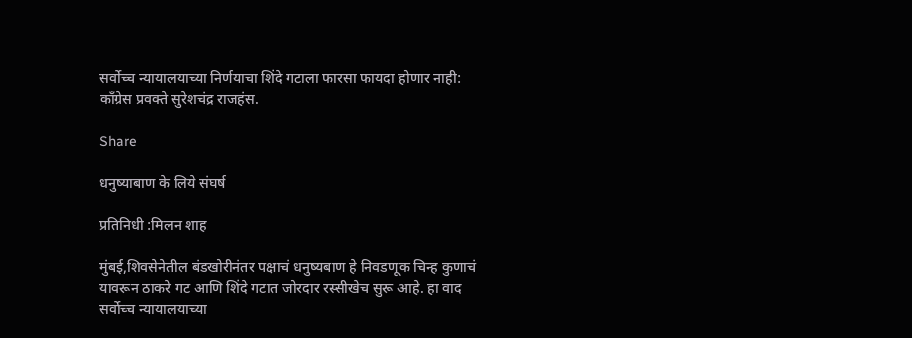सर्वोच्च न्यायालयाच्या निर्णयाचा शिंदे गटाला फारसा फायदा होणार नाही: काँग्रेस प्रवक्ते सुरेशचंद्र राजहंस.

Share

धनुष्याबाण के लिये संघर्ष

प्रतिनिधी :मिलन शाह

मुंबई,शिवसेनेतील बंडखोरीनंतर पक्षाचं धनुष्यबाण हे निवडणूक चिन्ह कुणाचं यावरून ठाकरे गट आणि शिंदे गटात जोरदार रस्सीखेच सुरू आहे. हा वाद सर्वोच्च न्यायालयाच्या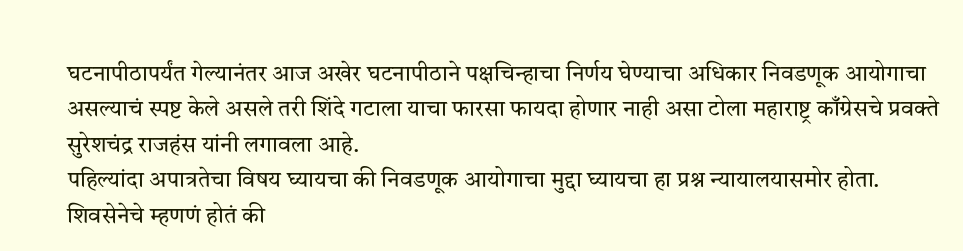घटनापीठापर्यंत गेल्यानंतर आज अखेर घटनापीठाने पक्षचिन्हाचा निर्णय घेण्याचा अधिकार निवडणूक आयोगाचा असल्याचं स्पष्ट केले असले तरी शिंदे गटाला याचा फारसा फायदा होणार नाही असा टोला महाराष्ट्र काँग्रेसचे प्रवक्ते सुरेशचंद्र राजहंस यांनी लगावला आहे.
पहिल्यांदा अपात्रतेचा विषय घ्यायचा की निवडणूक आयोगाचा मुद्दा घ्यायचा हा प्रश्न न्यायालयासमोर होता. शिवसेनेचे म्हणणं होतं की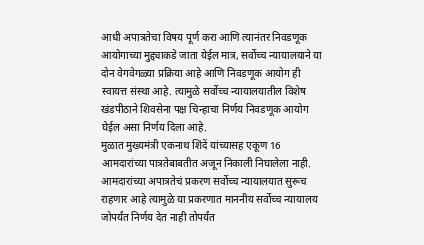आधी अपात्रतेचा विषय पूर्ण करा आणि त्यानंतर निवडणूक आयोगाच्या मुद्द्याकडे जाता येईल मात्र, सर्वोच्च न्यायालयाने या दोन वेगवेगळ्या प्रक्रिया आहे आणि निवडणूक आयोग ही स्वायत्त संस्था आहे. त्यामुळे सर्वोच्च न्यायालयातील विशेष खंडपीठाने शिवसेना पक्ष चिन्हाचा निर्णय निवडणूक आयोग घेईल असा निर्णय दिला आहे.
मुळात मुख्यमंत्री एकनाथ शिंदें यांच्यासह एकूण 16 आमदारांच्या पात्रतेबाबतीत अजून निकाली निघालेला नाही. आमदारांच्या अपात्रतेचं प्रकरण सर्वोच्च न्यायालयात सुरूच राहणार आहे त्यामुळे या प्रकरणात माननीय सर्वोच्च न्यायालय जोपर्यंत निर्णय देत नाही तोपर्यंत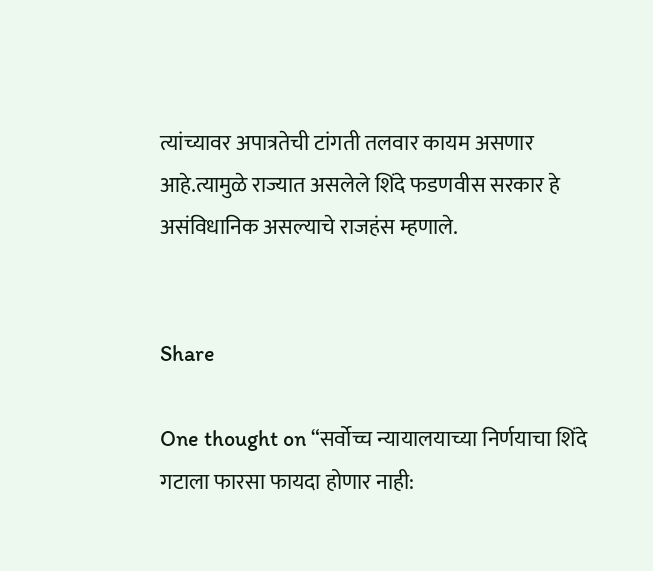त्यांच्यावर अपात्रतेची टांगती तलवार कायम असणार आहे.त्यामुळे राज्यात असलेले शिंदे फडणवीस सरकार हे असंविधानिक असल्याचे राजहंस म्हणाले.


Share

One thought on “सर्वोच्च न्यायालयाच्या निर्णयाचा शिंदे गटाला फारसा फायदा होणार नाही: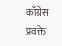काँग्रेस प्रवक्ते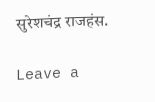सुरेशचंद्र राजहंस.

Leave a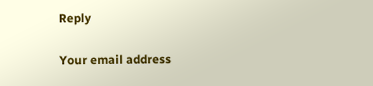Reply

Your email address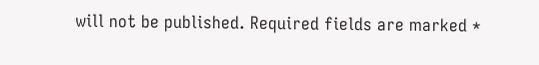will not be published. Required fields are marked *